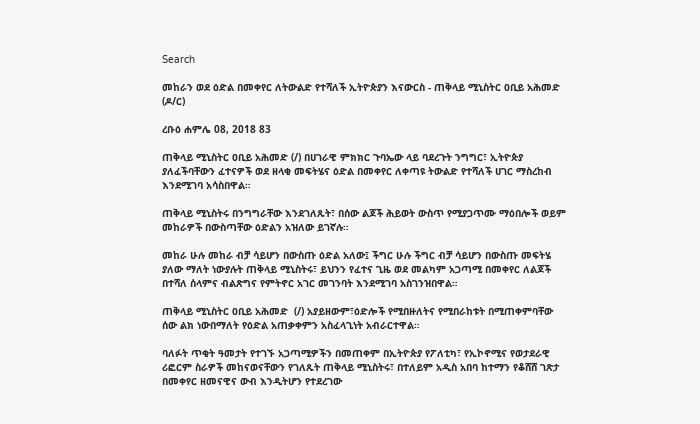Search

መከራን ወደ ዕድል በመቀየር ለትውልድ የተሻለች ኢትዮጵያን እናውርስ - ጠቅላይ ሚኒስትር ዐቢይ አሕመድ (ዶ/ር)

ረቡዕ ሐምሌ 08, 2018 83

ጠቅላይ ሚኒስትር ዐቢይ አሕመድ (/) በሀገራዊ ምክክር ጉባኤው ላይ ባደረጉት ንግግር፣ ኢትዮጵያ ያለፈችባቸውን ፈተናዎች ወደ ዘላቂ መፍትሄና ዕድል በመቀየር ለቀጣዩ ትውልድ የተሻለች ሀገር ማስረከብ እንደሚገባ አሳስበዋል።

ጠቅላይ ሚኒስትሩ በንግግራቸው እንደገለጹት፣ በሰው ልጆች ሕይወት ውስጥ የሚያጋጥሙ ማዕበሎች ወይም መከራዎች በውስጣቸው ዕድልን አዝለው ይገኛሉ።

መከራ ሁሉ መከራ ብቻ ሳይሆን በውስጡ ዕድል አለው፤ ችግር ሁሉ ችግር ብቻ ሳይሆን በውስጡ መፍትሄ ያለው ማለት ነውያሉት ጠቅላይ ሚኒስትሩ፣ ይህንን የፈተና ጊዜ ወደ መልካም አጋጣሚ በመቀየር ለልጆች በተሻለ ሰላምና ብልጽግና የምትኖር አገር መገንባት እንደሚገባ አስገንዝበዋል።

ጠቅላይ ሚኒስትር ዐቢይ አሕመድ  (/) አያይዘውም፣ዕድሎች የሚበዙለትና የሚበራከቱት በሚጠቀምባቸው ሰው ልክ ነውበማለት የዕድል አጠቃቀምን አስፈላጊነት አብራርተዋል።

ባለፉት ጥቂት ዓመታት የተገኙ አጋጣሚዎችን በመጠቀም በኢትዮጵያ የፖለቲካ፣ የኢኮኖሚና የወታደራዊ ሪፎርም ስራዎች መከናወናቸውን የገለጹት ጠቅላይ ሚኒስትሩ፣ በተለይም አዲስ አበባ ከተማን የቆሸሸ ገጽታ በመቀየር ዘመናዊና ውብ እንዲትሆን የተደረገው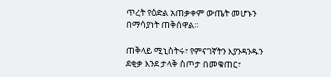ጥረት የዕድል አጠቃቀም ውጤት መሆኑን በማሳያነት ጠቅሰዋል።

ጠቅላይ ሚኒስትሩ፣ የምናገኛትን እያንዳንዱን ደቂቃ እንደ ታላቅ ስጦታ በመቁጠር፣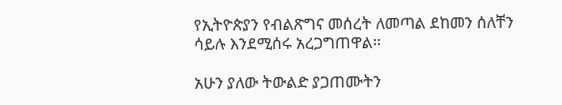የኢትዮጵያን የብልጽግና መሰረት ለመጣል ደከመን ሰለቸን ሳይሉ እንደሚሰሩ አረጋግጠዋል።

አሁን ያለው ትውልድ ያጋጠሙትን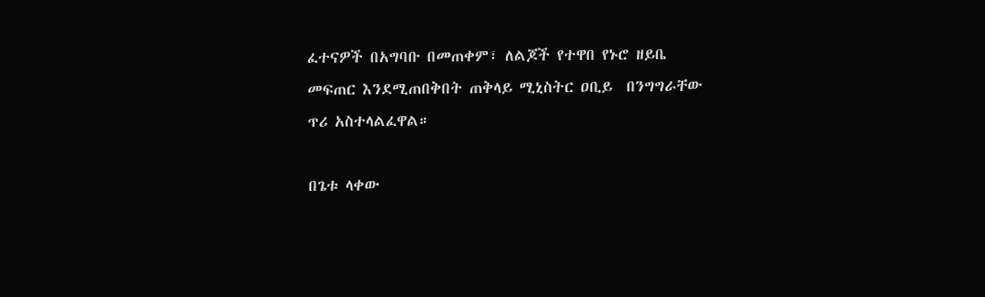ፈተናዎች በአግባቡ በመጠቀም፣ ለልጆች የተዋበ የኑሮ ዘይቤ መፍጠር እንደሚጠበቅበት ጠቅላይ ሚኒስትር ዐቢይ  በንግግራቸው ጥሪ አስተላልፈዋል።

በጌቱ ላቀው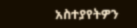አስተያየትዎን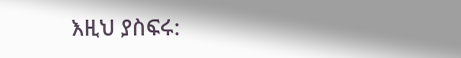እዚህ ያስፍሩ: